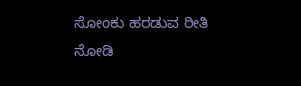ಸೋಂಕು ಹರಡುವ ರೀತಿ ನೋಡಿ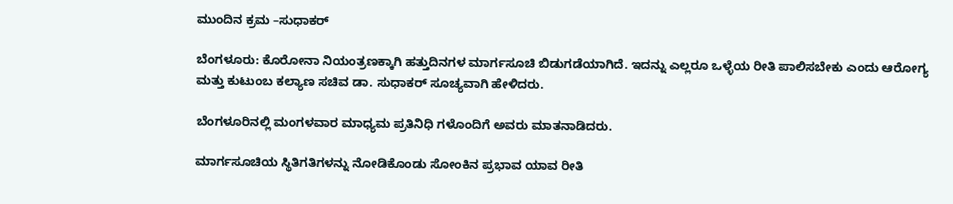ಮುಂದಿನ ಕ್ರಮ –ಸುಧಾಕರ್

ಬೆಂಗಳೂರು: ಕೊರೋನಾ ನಿಯಂತ್ರಣಕ್ಕಾಗಿ ಹತ್ತುದಿನಗಳ ಮಾರ್ಗಸೂಚಿ ಬಿಡುಗಡೆಯಾಗಿದೆ. ಇದನ್ನು ಎಲ್ಲರೂ ಒಳ್ಳೆಯ ರೀತಿ ಪಾಲಿಸಬೇಕು ಎಂದು ಆರೋಗ್ಯ ಮತ್ತು ಕುಟುಂಬ ಕಲ್ಯಾಣ ಸಚಿವ ಡಾ. ಸುಧಾಕರ್ ಸೂಚ್ಯವಾಗಿ ಹೇಳಿದರು.

ಬೆಂಗಳೂರಿನಲ್ಲಿ ಮಂಗಳವಾರ‌ ಮಾಧ್ಯಮ ಪ್ರತಿನಿಧಿ ಗಳೊಂದಿಗೆ ಅವರು ಮಾತನಾಡಿದರು.

ಮಾರ್ಗಸೂಚಿಯ ಸ್ಥಿತಿಗತಿಗಳನ್ನು ನೋಡಿಕೊಂಡು ಸೋಂಕಿನ ಪ್ರಭಾವ ಯಾವ ರೀತಿ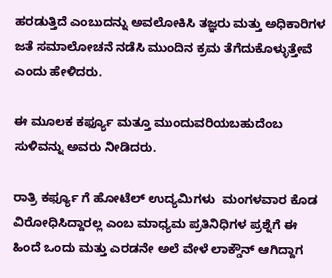ಹರಡುತ್ತಿದೆ ಎಂಬುದನ್ನು ಅವಲೋಕಿಸಿ ತಜ್ಞರು ಮತ್ತು ಅಧಿಕಾರಿಗಳ ಜತೆ ಸಮಾಲೋಚನೆ ನಡೆಸಿ ಮುಂದಿನ ಕ್ರಮ ತೆಗೆದುಕೊಳ್ಳುತ್ತೇವೆ ಎಂದು ಹೇಳಿದರು.

ಈ ಮೂಲಕ ಕರ್ಫ್ಯೂ ಮತ್ತೂ ಮುಂದುವರಿಯಬಹುದೆಂಬ ಸುಳಿವನ್ನು‌ ಅವರು ನೀಡಿದರು.

ರಾತ್ರಿ ಕರ್ಫ್ಯೂ ಗೆ ಹೋಟೆಲ್ ಉದ್ಯಮಿಗಳು  ಮಂಗಳವಾರ ಕೊಡ ವಿರೋಧಿಸಿದ್ದಾರಲ್ಲ ಎಂಬ ಮಾಧ್ಯಮ ಪ್ರತಿನಿಧಿಗಳ ಪ್ರಶ್ನೆಗೆ ಈ ಹಿಂದೆ ಒಂದು ಮತ್ತು ಎರಡನೇ ಅಲೆ ವೇಳೆ ಲಾಕ್ಡೌನ್ ಆಗಿದ್ದಾಗ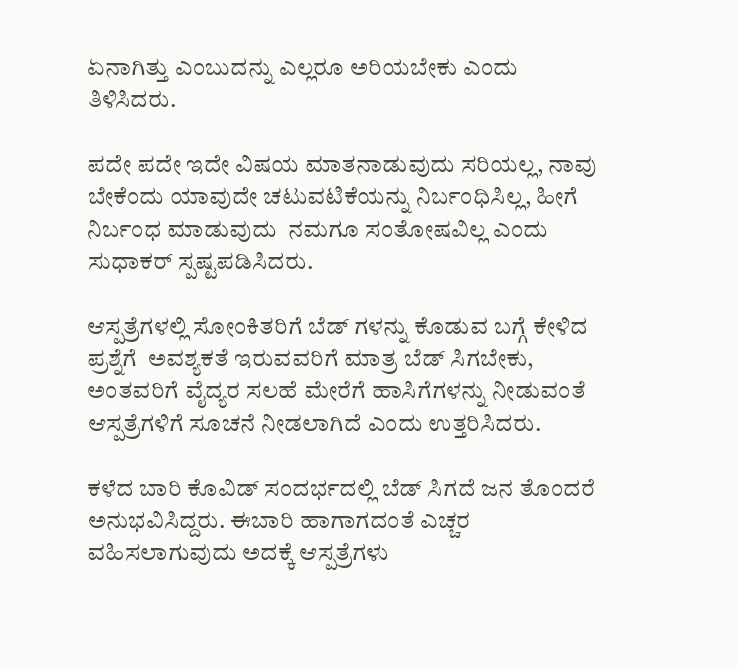ಏನಾಗಿತ್ತು ಎಂಬುದನ್ನು ಎಲ್ಲರೂ ಅರಿಯಬೇಕು ಎಂದು ತಿಳಿಸಿದರು.

ಪದೇ ಪದೇ ಇದೇ ವಿಷಯ ಮಾತನಾಡುವುದು ಸರಿಯಲ್ಲ, ನಾವು ಬೇಕೆಂದು ಯಾವುದೇ ಚಟುವಟಿಕೆಯನ್ನು ನಿರ್ಬಂಧಿಸಿಲ್ಲ, ಹೀಗೆ ನಿರ್ಬಂಧ ಮಾಡುವುದು  ನಮಗೂ ಸಂತೋಷವಿಲ್ಲ ಎಂದು ಸುಧಾಕರ್ ಸ್ಪಷ್ಟಪಡಿಸಿದರು.

ಆಸ್ಪತ್ರೆಗಳಲ್ಲಿ ಸೋಂಕಿತರಿಗೆ ಬೆಡ್ ಗಳನ್ನು ಕೊಡುವ ಬಗ್ಗೆ ಕೇಳಿದ ಪ್ರಶ್ನೆಗೆ  ಅವಶ್ಯಕತೆ ಇರುವವರಿಗೆ ಮಾತ್ರ ಬೆಡ್ ಸಿಗಬೇಕು, ಅಂತವರಿಗೆ ವೈದ್ಯರ ಸಲಹೆ ಮೇರೆಗೆ ಹಾಸಿಗೆಗಳನ್ನು ನೀಡುವಂತೆ ಆಸ್ಪತ್ರೆಗಳಿಗೆ ಸೂಚನೆ ನೀಡಲಾಗಿದೆ ಎಂದು ಉತ್ತರಿಸಿದರು.

ಕಳೆದ ಬಾರಿ ಕೊವಿಡ್ ಸಂದರ್ಭದಲ್ಲಿ ಬೆಡ್ ಸಿಗದೆ ಜನ ತೊಂದರೆ ಅನುಭವಿಸಿದ್ದರು. ಈಬಾರಿ ಹಾಗಾಗದಂತೆ ಎಚ್ಚರ ವಹಿಸಲಾಗುವುದು ಅದಕ್ಕೆ ಆಸ್ಪತ್ರೆಗಳು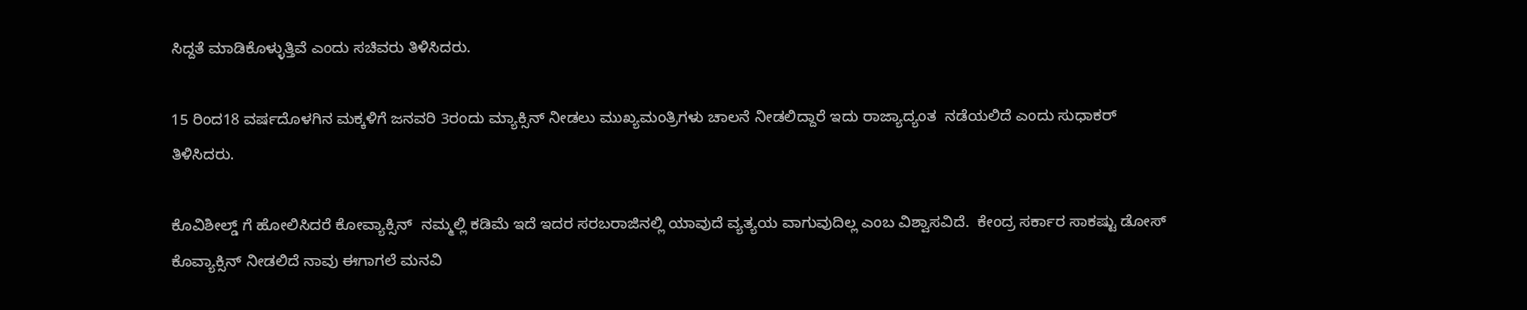ಸಿದ್ದತೆ ಮಾಡಿಕೊಳ್ಳುತ್ತಿವೆ ಎಂದು ಸಚಿವರು ತಿಳಿಸಿದರು.

15 ರಿಂದ18 ವರ್ಷದೊಳಗಿನ ಮಕ್ಕಳಿಗೆ ಜನವರಿ 3ರಂದು ಮ್ಯಾಕ್ಸಿನ್ ನೀಡಲು ಮುಖ್ಯಮಂತ್ರಿಗಳು ಚಾಲನೆ ನೀಡಲಿದ್ದಾರೆ ಇದು ರಾಜ್ಯಾದ್ಯಂತ  ನಡೆಯಲಿದೆ ಎಂದು ಸುಧಾಕರ್ ತಿಳಿಸಿದರು.

ಕೊವಿಶೀಲ್ಡ್ ಗೆ ಹೋಲಿಸಿದರೆ ಕೋವ್ಯಾಕ್ಸಿನ್  ನಮ್ಮಲ್ಲಿ ಕಡಿಮೆ ಇದೆ ಇದರ ಸರಬರಾಜಿನಲ್ಲಿ ಯಾವುದೆ ವ್ಯತ್ಯಯ ವಾಗುವುದಿಲ್ಲ ಎಂಬ ವಿಶ್ವಾಸವಿದೆ.  ಕೇಂದ್ರ ಸರ್ಕಾರ ಸಾಕಷ್ಟು ಡೋಸ್ ಕೊವ್ಯಾಕ್ಸಿನ್ ನೀಡಲಿದೆ ನಾವು ಈಗಾಗಲೆ ಮನವಿ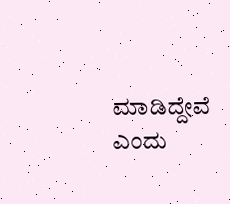ಮಾಡಿದ್ದೇವೆ ಎಂದು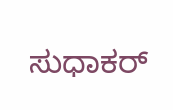ಸುಧಾಕರ್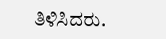ತಿಳಿಸಿದರು.